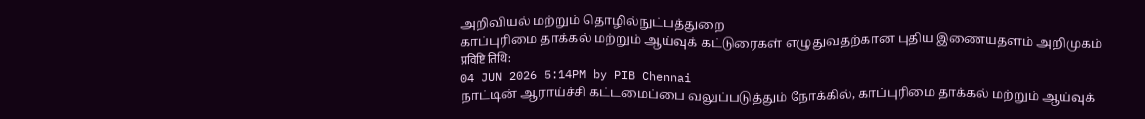அறிவியல் மற்றும் தொழில்நுட்பத்துறை
காப்புரிமை தாக்கல் மற்றும் ஆய்வுக் கட்டுரைகள் எழுதுவதற்கான புதிய இணையதளம் அறிமுகம்
प्रविष्टि तिथि:
04 JUN 2026 5:14PM by PIB Chennai
நாட்டின் ஆராய்ச்சி கட்டமைப்பை வலுப்படுத்தும் நோக்கில், காப்புரிமை தாக்கல் மற்றும் ஆய்வுக்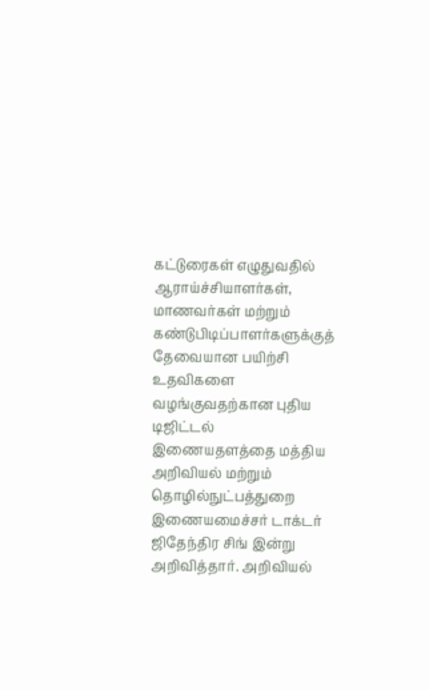கட்டுரைகள் எழுதுவதில் ஆராய்ச்சியாளர்கள், மாணவர்கள் மற்றும் கண்டுபிடிப்பாளர்களுக்குத் தேவையான பயிற்சி உதவிகளை வழங்குவதற்கான புதிய டிஜிட்டல் இணையதளத்தை மத்திய அறிவியல் மற்றும் தொழில்நுட்பத்துறை இணையமைச்சர் டாக்டர் ஜிதேந்திர சிங் இன்று அறிவித்தார். அறிவியல்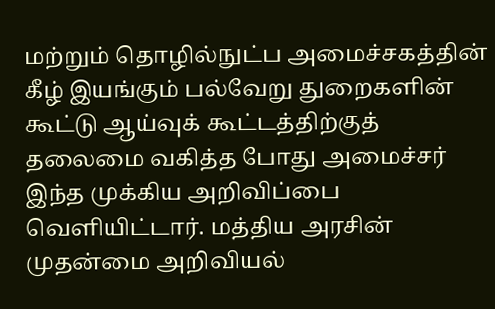மற்றும் தொழில்நுட்ப அமைச்சகத்தின் கீழ் இயங்கும் பல்வேறு துறைகளின் கூட்டு ஆய்வுக் கூட்டத்திற்குத் தலைமை வகித்த போது அமைச்சர் இந்த முக்கிய அறிவிப்பை வெளியிட்டார். மத்திய அரசின் முதன்மை அறிவியல்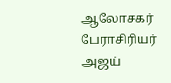ஆலோசகர் பேராசிரியர் அஜய்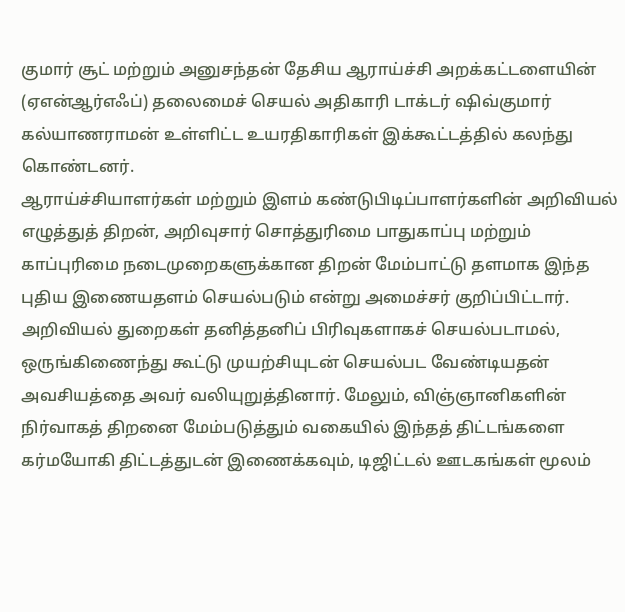குமார் சூட் மற்றும் அனுசந்தன் தேசிய ஆராய்ச்சி அறக்கட்டளையின் (ஏஎன்ஆர்எஃப்) தலைமைச் செயல் அதிகாரி டாக்டர் ஷிவ்குமார் கல்யாணராமன் உள்ளிட்ட உயரதிகாரிகள் இக்கூட்டத்தில் கலந்து கொண்டனர்.
ஆராய்ச்சியாளர்கள் மற்றும் இளம் கண்டுபிடிப்பாளர்களின் அறிவியல் எழுத்துத் திறன், அறிவுசார் சொத்துரிமை பாதுகாப்பு மற்றும் காப்புரிமை நடைமுறைகளுக்கான திறன் மேம்பாட்டு தளமாக இந்த புதிய இணையதளம் செயல்படும் என்று அமைச்சர் குறிப்பிட்டார். அறிவியல் துறைகள் தனித்தனிப் பிரிவுகளாகச் செயல்படாமல், ஒருங்கிணைந்து கூட்டு முயற்சியுடன் செயல்பட வேண்டியதன் அவசியத்தை அவர் வலியுறுத்தினார். மேலும், விஞ்ஞானிகளின் நிர்வாகத் திறனை மேம்படுத்தும் வகையில் இந்தத் திட்டங்களை கர்மயோகி திட்டத்துடன் இணைக்கவும், டிஜிட்டல் ஊடகங்கள் மூலம்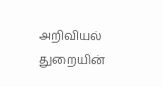அறிவியல் துறையின்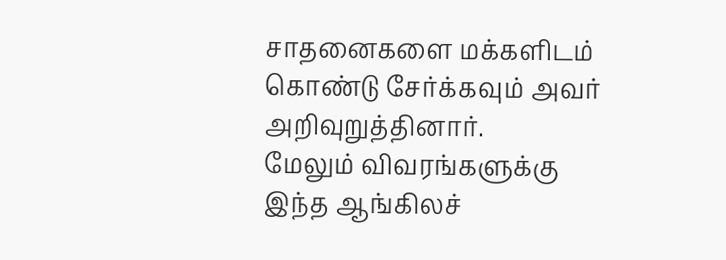சாதனைகளை மக்களிடம் கொண்டு சேர்க்கவும் அவர் அறிவுறுத்தினார்.
மேலும் விவரங்களுக்கு இந்த ஆங்கிலச்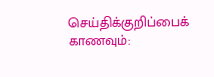செய்திக்குறிப்பைக் காணவும்: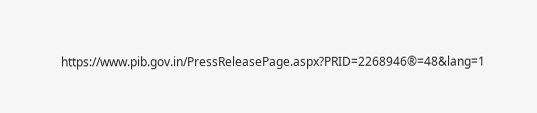https://www.pib.gov.in/PressReleasePage.aspx?PRID=2268946®=48&lang=1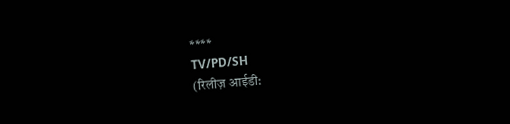****
TV/PD/SH
(रिलीज़ आईडी: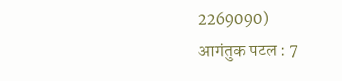2269090)
आगंतुक पटल : 7